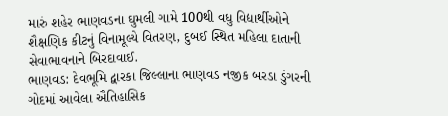મારું શહેર ભાણવડના ઘુમલી ગામે 100થી વધુ વિદ્યાર્થીઓને શૈક્ષણિક કીટનું વિનામૂલ્યે વિતરણ, દુબઈ સ્થિત મહિલા દાતાની સેવાભાવનાને બિરદાવાઈ.
ભાણવડ: દેવભૂમિ દ્વારકા જિલ્લાના ભાણવડ નજીક બરડા ડુંગરની ગોદમાં આવેલા ઐતિહાસિક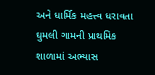અને ધાર્મિક મહત્ત્વ ધરાવતા ઘુમલી ગામની પ્રાથમિક શાળામાં અભ્યાસ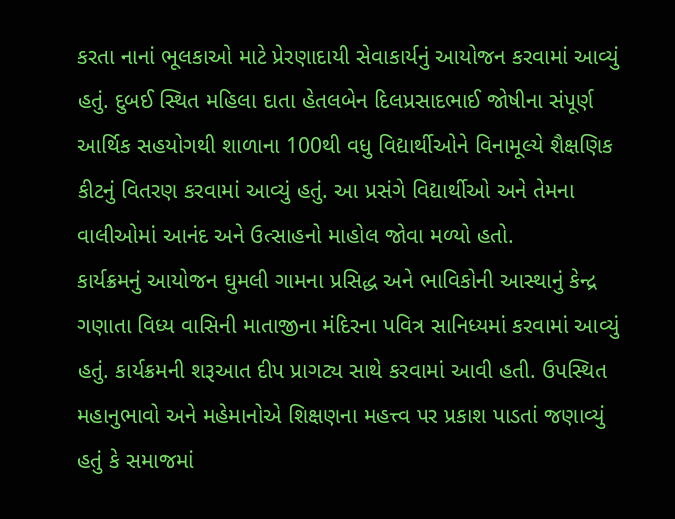કરતા નાનાં ભૂલકાઓ માટે પ્રેરણાદાયી સેવાકાર્યનું આયોજન કરવામાં આવ્યું હતું. દુબઈ સ્થિત મહિલા દાતા હેતલબેન દિલપ્રસાદભાઈ જોષીના સંપૂર્ણ આર્થિક સહયોગથી શાળાના 100થી વધુ વિદ્યાર્થીઓને વિનામૂલ્યે શૈક્ષણિક કીટનું વિતરણ કરવામાં આવ્યું હતું. આ પ્રસંગે વિદ્યાર્થીઓ અને તેમના વાલીઓમાં આનંદ અને ઉત્સાહનો માહોલ જોવા મળ્યો હતો.
કાર્યક્રમનું આયોજન ઘુમલી ગામના પ્રસિદ્ધ અને ભાવિકોની આસ્થાનું કેન્દ્ર ગણાતા વિધ્ય વાસિની માતાજીના મંદિરના પવિત્ર સાનિધ્યમાં કરવામાં આવ્યું હતું. કાર્યક્રમની શરૂઆત દીપ પ્રાગટ્ય સાથે કરવામાં આવી હતી. ઉપસ્થિત મહાનુભાવો અને મહેમાનોએ શિક્ષણના મહત્ત્વ પર પ્રકાશ પાડતાં જણાવ્યું હતું કે સમાજમાં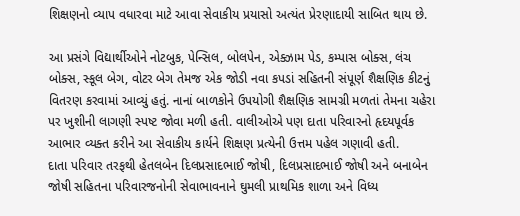શિક્ષણનો વ્યાપ વધારવા માટે આવા સેવાકીય પ્રયાસો અત્યંત પ્રેરણાદાયી સાબિત થાય છે.

આ પ્રસંગે વિદ્યાર્થીઓને નોટબુક, પેન્સિલ, બોલપેન, એક્ઝામ પેડ, કમ્પાસ બોક્સ, લંચ બોક્સ, સ્કૂલ બેગ, વોટર બેગ તેમજ એક જોડી નવા કપડાં સહિતની સંપૂર્ણ શૈક્ષણિક કીટનું વિતરણ કરવામાં આવ્યું હતું. નાનાં બાળકોને ઉપયોગી શૈક્ષણિક સામગ્રી મળતાં તેમના ચહેરા પર ખુશીની લાગણી સ્પષ્ટ જોવા મળી હતી. વાલીઓએ પણ દાતા પરિવારનો હૃદયપૂર્વક આભાર વ્યક્ત કરીને આ સેવાકીય કાર્યને શિક્ષણ પ્રત્યેની ઉત્તમ પહેલ ગણાવી હતી.
દાતા પરિવાર તરફથી હેતલબેન દિલપ્રસાદભાઈ જોષી, દિલપ્રસાદભાઈ જોષી અને બનાબેન જોષી સહિતના પરિવારજનોની સેવાભાવનાને ઘુમલી પ્રાથમિક શાળા અને વિધ્ય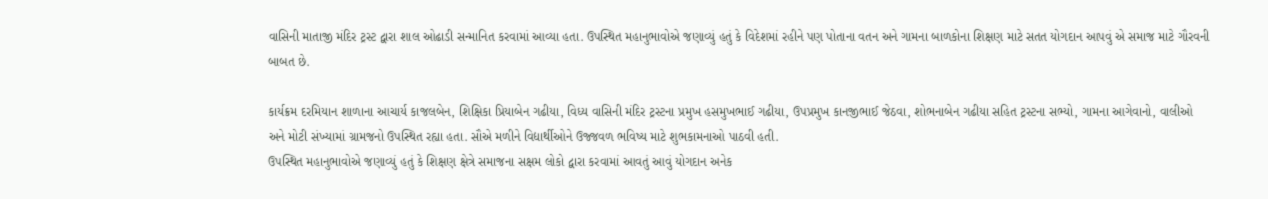વાસિની માતાજી મંદિર ટ્રસ્ટ દ્વારા શાલ ઓઢાડી સન્માનિત કરવામાં આવ્યા હતા. ઉપસ્થિત મહાનુભાવોએ જણાવ્યું હતું કે વિદેશમાં રહીને પણ પોતાના વતન અને ગામના બાળકોના શિક્ષણ માટે સતત યોગદાન આપવું એ સમાજ માટે ગૌરવની બાબત છે.

કાર્યક્રમ દરમિયાન શાળાના આચાર્ય કાજલબેન, શિક્ષિકા પ્રિયાબેન ગઢીયા, વિધ્ય વાસિની મંદિર ટ્રસ્ટના પ્રમુખ હસમુખભાઈ ગઢીયા, ઉપપ્રમુખ કાનજીભાઈ જેઠવા, શોભનાબેન ગઢીયા સહિત ટ્રસ્ટના સભ્યો, ગામના આગેવાનો, વાલીઓ અને મોટી સંખ્યામાં ગ્રામજનો ઉપસ્થિત રહ્યા હતા. સૌએ મળીને વિદ્યાર્થીઓને ઉજ્જવળ ભવિષ્ય માટે શુભકામનાઓ પાઠવી હતી.
ઉપસ્થિત મહાનુભાવોએ જણાવ્યું હતું કે શિક્ષણ ક્ષેત્રે સમાજના સક્ષમ લોકો દ્વારા કરવામાં આવતું આવું યોગદાન અનેક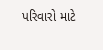પરિવારો માટે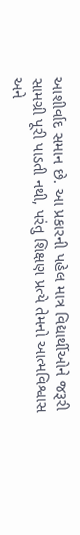આશીર્વાદ સમાન છે. આ પ્રકારની પહેલ માત્ર વિદ્યાર્થીઓને જરૂરી સામગ્રી પૂરી પાડતી નથી, પરંતુ શિક્ષણ પ્રત્યે તેમનો આત્મવિશ્વાસ અને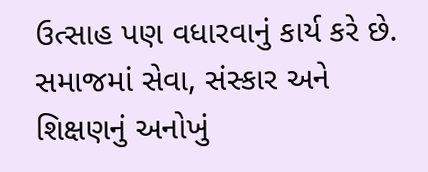ઉત્સાહ પણ વધારવાનું કાર્ય કરે છે. સમાજમાં સેવા, સંસ્કાર અને શિક્ષણનું અનોખું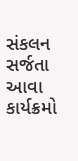સંકલન સર્જતા આવા કાર્યક્રમો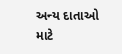અન્ય દાતાઓ માટે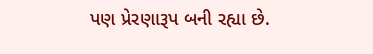પણ પ્રેરણારૂપ બની રહ્યા છે.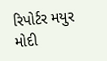રિપોર્ટર મયુર મોદી